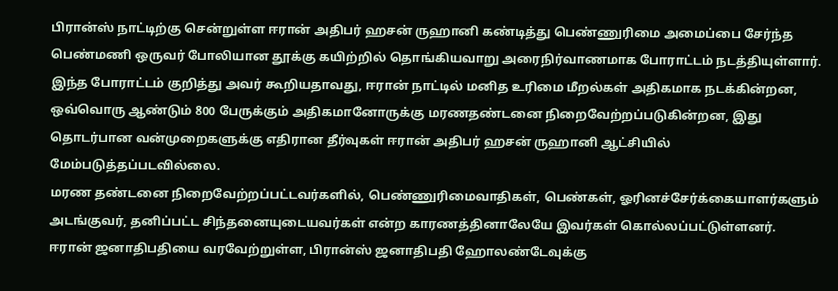பிரான்ஸ் நாட்டிற்கு சென்றுள்ள ஈரான் அதிபர் ஹசன் ருஹானி கண்டித்து பெண்ணுரிமை அமைப்பை சேர்ந்த பெண்மணி ஒருவர் போலியான தூக்கு கயிற்றில் தொங்கியவாறு அரைநிர்வாணமாக போராட்டம் நடத்தியுள்ளார்.
இந்த போராட்டம் குறித்து அவர் கூறியதாவது, ஈரான் நாட்டில் மனித உரிமை மீறல்கள் அதிகமாக நடக்கின்றன, ஒவ்வொரு ஆண்டும் 800 பேருக்கும் அதிகமானோருக்கு மரணதண்டனை நிறைவேற்றப்படுகின்றன, இது தொடர்பான வன்முறைகளுக்கு எதிரான தீர்வுகள் ஈரான் அதிபர் ஹசன் ருஹானி ஆட்சியில் மேம்படுத்தப்படவில்லை.
மரண தண்டனை நிறைவேற்றப்பட்டவர்களில், பெண்ணுரிமைவாதிகள், பெண்கள், ஓரினச்சேர்க்கையாளர்களும் அடங்குவர், தனிப்பட்ட சிந்தனையுடையவர்கள் என்ற காரணத்தினாலேயே இவர்கள் கொல்லப்பட்டுள்ளனர்.
ஈரான் ஜனாதிபதியை வரவேற்றுள்ள, பிரான்ஸ் ஜனாதிபதி ஹோலண்டேவுக்கு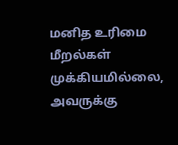மனித உரிமை மீறல்கள் முக்கியமில்லை, அவருக்கு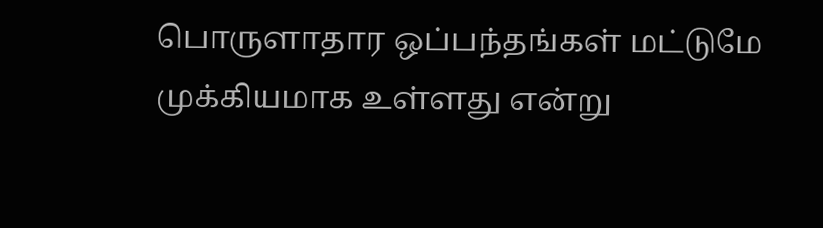பொருளாதார ஒப்பந்தங்கள் மட்டுமே முக்கியமாக உள்ளது என்று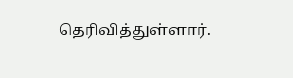தெரிவித்துள்ளார்.